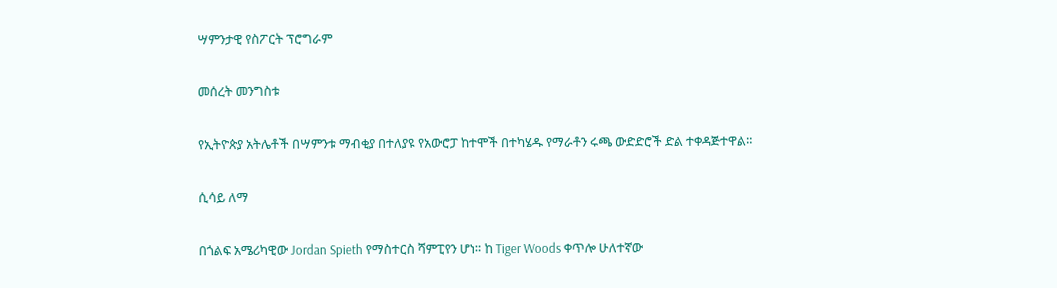ሣምንታዊ የስፖርት ፕሮግራም

መሰረት መንግስቱ

የኢትዮጵያ አትሌቶች በሣምንቱ ማብቂያ በተለያዩ የአውሮፓ ከተሞች በተካሄዱ የማራቶን ሩጫ ውድድሮች ድል ተቀዳጅተዋል።

ሲሳይ ለማ

በጎልፍ አሜሪካዊው Jordan Spieth የማስተርስ ሻምፒየን ሆነ። ከ Tiger Woods ቀጥሎ ሁለተኛው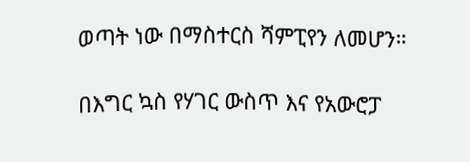ወጣት ነው በማስተርስ ሻምፒየን ለመሆን።

በእግር ኳስ የሃገር ውስጥ እና የአውሮፓ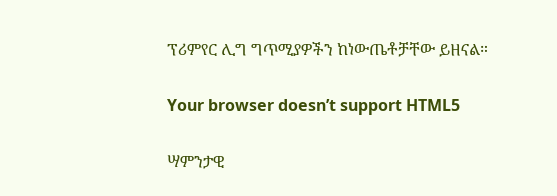ፕሪምየር ሊግ ግጥሚያዎችን ከነውጤቶቻቸው ይዘናል።

Your browser doesn’t support HTML5

ሣምንታዊ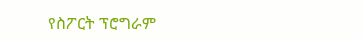የስፖርት ፕሮግራም